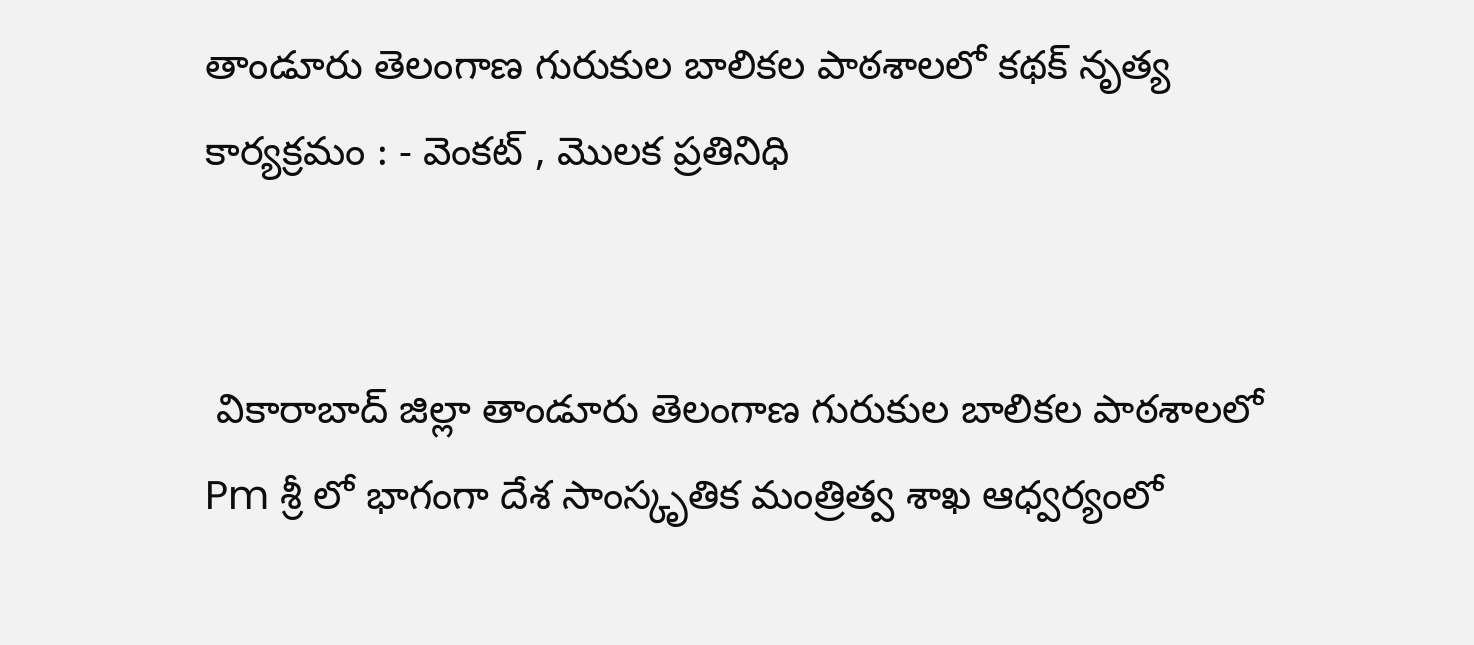తాండూరు తెలంగాణ గురుకుల బాలికల పాఠశాలలో కథక్ నృత్య కార్యక్రమం : - వెంకట్ , మొలక ప్రతినిధి


 వికారాబాద్ జిల్లా తాండూరు తెలంగాణ గురుకుల బాలికల పాఠశాలలో Pm శ్రీ లో భాగంగా దేశ సాంస్కృతిక మంత్రిత్వ శాఖ ఆధ్వర్యంలో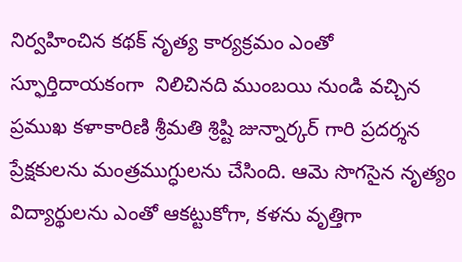నిర్వహించిన కథక్ నృత్య కార్యక్రమం ఎంతో స్ఫూర్తిదాయకంగా  నిలిచినది ముంబయి నుండి వచ్చిన ప్రముఖ కళాకారిణి శ్రీమతి శ్రిష్టి జున్నార్కర్ గారి ప్రదర్శన ప్రేక్షకులను మంత్రముగ్ధులను చేసింది. ఆమె సొగసైన నృత్యం విద్యార్థులను ఎంతో ఆకట్టుకోగా, కళను వృత్తిగా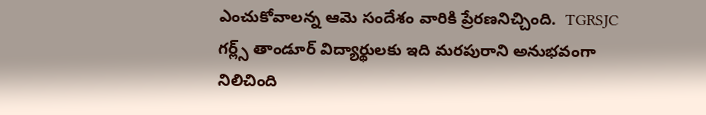ఎంచుకోవాలన్న ఆమె సందేశం వారికి ప్రేరణనిచ్చింది.  TGRSJC గర్ల్స్ తాండూర్ విద్యార్థులకు ఇది మరపురాని అనుభవంగా నిలిచింది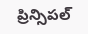ప్రిన్సిపల్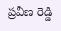ప్రవీణ రెడ్డి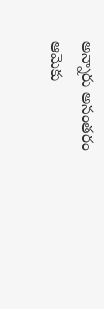అన్నారు అనంతరం ఆమెకు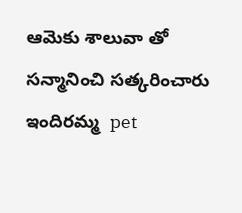ఆమెకు శాలువా తో సన్మానించి సత్కరించారు ఇందిరమ్మ  pet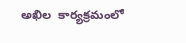అఖిల  కార్యక్రమంలో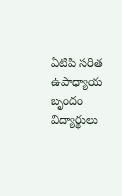ఏటిపి సరిత ఉపాధ్యాయ బృందం విద్యార్థులు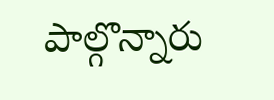పాల్గొన్నారు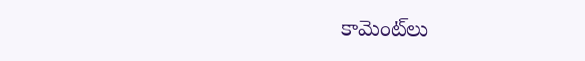కామెంట్‌లు